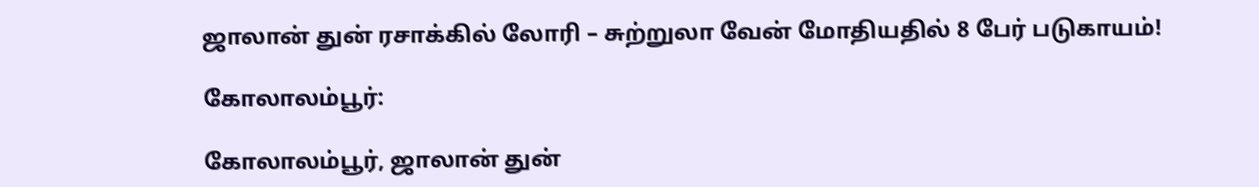ஜாலான் துன் ரசாக்கில் லோரி – சுற்றுலா வேன் மோதியதில் 8 பேர் படுகாயம்!

கோலாலம்பூர்:

கோலாலம்பூர், ஜாலான் துன்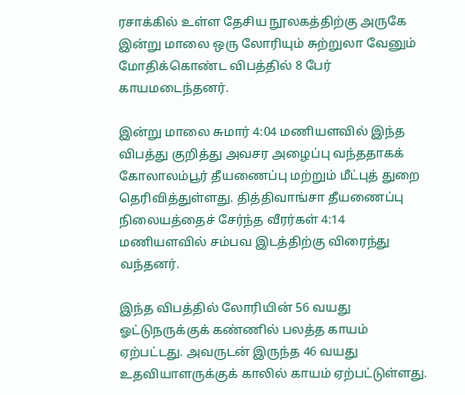ரசாக்கில் உள்ள தேசிய நூலகத்திற்கு அருகே இன்று மாலை ஒரு லோரியும் சுற்றுலா வேனும் மோதிக்கொண்ட விபத்தில் 8 பேர் காயமடைந்தனர்.

இன்று மாலை சுமார் 4:04 மணியளவில் இந்த விபத்து குறித்து அவசர அழைப்பு வந்ததாகக் கோலாலம்பூர் தீயணைப்பு மற்றும் மீட்புத் துறை தெரிவித்துள்ளது. தித்திவாங்சா தீயணைப்பு நிலையத்தைச் சேர்ந்த வீரர்கள் 4:14 மணியளவில் சம்பவ இடத்திற்கு விரைந்து வந்தனர்.

இந்த விபத்தில் லோரியின் 56 வயது ஓட்டுநருக்குக் கண்ணில் பலத்த காயம் ஏற்பட்டது. அவருடன் இருந்த 46 வயது உதவியாளருக்குக் காலில் காயம் ஏற்பட்டுள்ளது.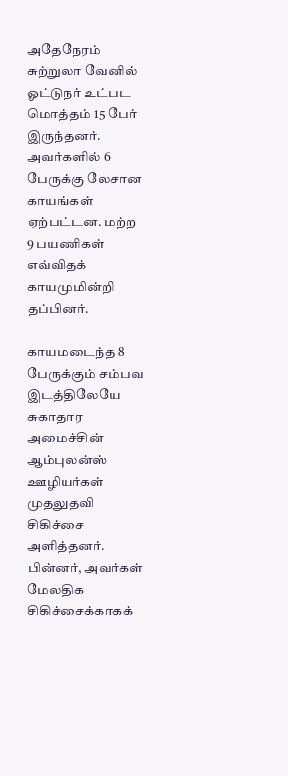அதேநேரம் சுற்றுலா வேனில் ஓட்டுநர் உட்பட மொத்தம் 15 பேர் இருந்தனர். அவர்களில் 6 பேருக்கு லேசான காயங்கள் ஏற்பட்டன. மற்ற 9 பயணிகள் எவ்விதக் காயமுமின்றி தப்பினர்.

காயமடைந்த 8 பேருக்கும் சம்பவ இடத்திலேயே சுகாதார அமைச்சின் ஆம்புலன்ஸ் ஊழியர்கள் முதலுதவி சிகிச்சை அளித்தனர். பின்னர், அவர்கள் மேலதிக சிகிச்சைக்காகக்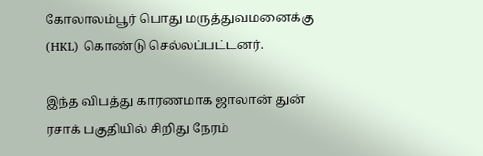கோலாலம்பூர் பொது மருத்துவமனைக்கு (HKL) கொண்டு செல்லப்பட்டனர்.

இந்த விபத்து காரணமாக ஜாலான் துன் ரசாக் பகுதியில் சிறிது நேரம்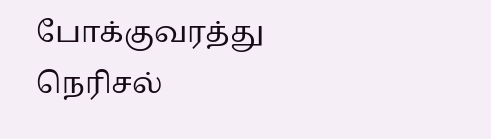போக்குவரத்து நெரிசல்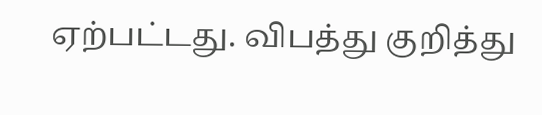ஏற்பட்டது. விபத்து குறித்து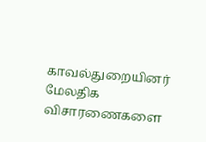காவல்துறையினர் மேலதிக விசாரணைகளை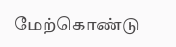மேற்கொண்டு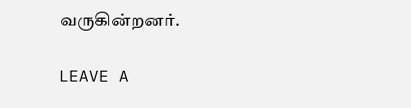வருகின்றனர்.

LEAVE A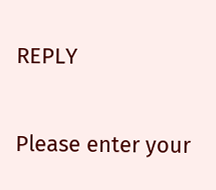REPLY

Please enter your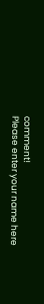comment!
Please enter your name here